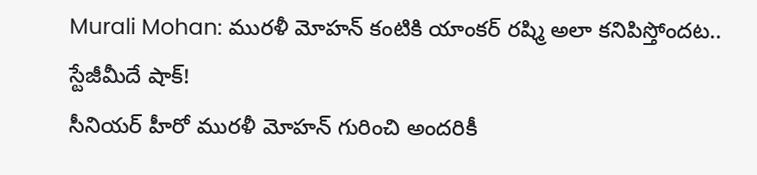Murali Mohan: మురళీ మోహన్ కంటికి యాంకర్ రష్మి అలా కనిపిస్తోందట.. స్టేజీమీదే షాక్!
సీనియర్ హీరో మురళీ మోహన్ గురించి అందరికీ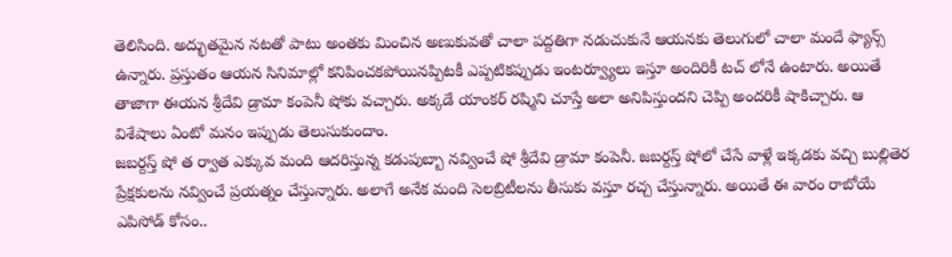తెలిసింది. అద్భుతమైన నటతో పాటు అంతకు మించిన అణుకువతో చాలా పద్దతిగా నడుచుకునే ఆయనకు తెలుగులో చాలా మందే ఫ్యాన్స్ ఉన్నారు. ప్రస్తుతం ఆయన సినిమాల్లో కనిపించకపోయినప్పిటకీ ఎప్పటికప్పుడు ఇంటర్వ్యూలు ఇస్తూ అందిరికీ టచ్ లోనే ఉంటారు. అయితే తాజాగా ఈయన శ్రీదేవి డ్రామా కంపెనీ షోకు వచ్చారు. అక్కడే యాంకర్ రష్మిని చూస్తే అలా అనిపిస్తుందని చెప్పి అందరికీ షాకిచ్చారు. ఆ విశేషాలు ఏంటో మనం ఇప్పుడు తెలుసుకుందాం.
జబర్దస్త్ షో త ర్వాత ఎక్కువ మంది ఆదరిస్తున్న కడుపుబ్బా నవ్వించే షో శ్రీదేవి డ్రామా కంపెనీ. జబర్దస్త్ షోలో చేసే వాళ్లే ఇక్కడకు వచ్చి బుల్లితెర ప్రేక్షకులను నవ్వించే ప్రయత్నం చేస్తున్నారు. అలాగే అనేక మంది సెలబ్రిటీలను తీసుకు వస్తూ రచ్చ చేస్తున్నారు. అయితే ఈ వారం రాబోయే ఎపిసోడ్ కోసం..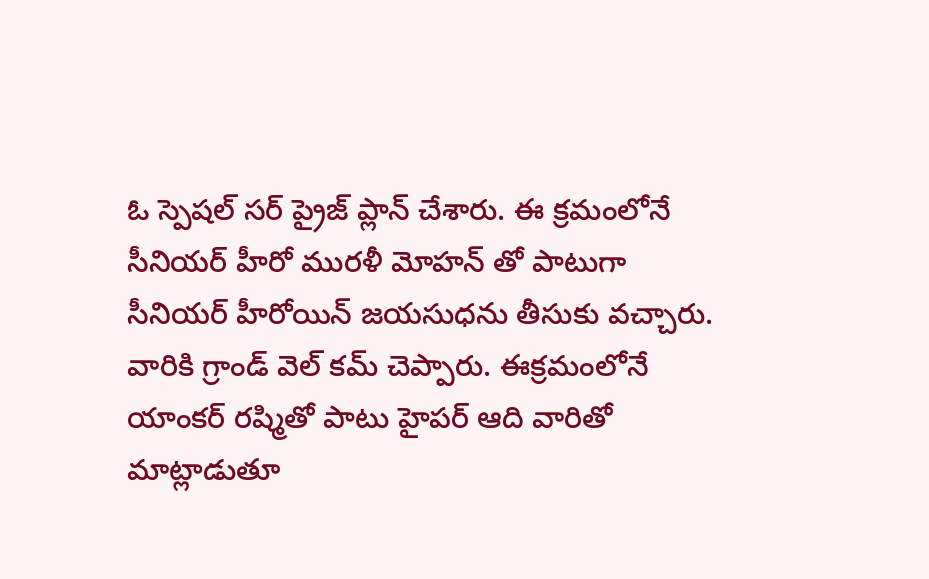ఓ స్పెషల్ సర్ ప్రైజ్ ప్లాన్ చేశారు. ఈ క్రమంలోనే సీనియర్ హీరో మురళీ మోహన్ తో పాటుగా సీనియర్ హీరోయిన్ జయసుధను తీసుకు వచ్చారు. వారికి గ్రాండ్ వెల్ కమ్ చెప్పారు. ఈక్రమంలోనే యాంకర్ రష్మితో పాటు హైపర్ ఆది వారితో మాట్లాడుతూ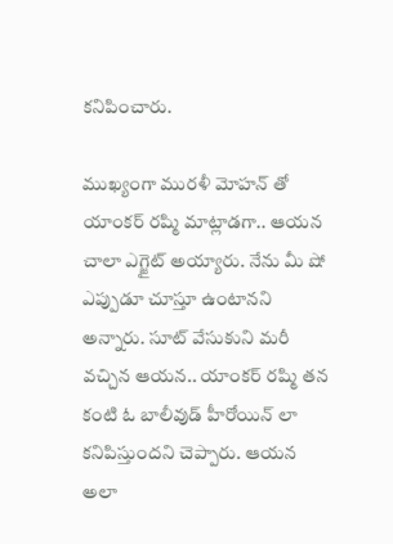కనిపించారు.

ముఖ్యంగా మురళీ మోహన్ తో యాంకర్ రష్మి మాట్లాడగా.. ఆయన చాలా ఎగ్జైట్ అయ్యారు. నేను మీ షో ఎప్పుడూ చూస్తూ ఉంటానని అన్నారు. సూట్ వేసుకుని మరీ వచ్చిన ఆయన.. యాంకర్ రష్మి తన కంటి ఓ బాలీవుడ్ హీరోయిన్ లా కనిపిస్తుందని చెప్పారు. ఆయన అలా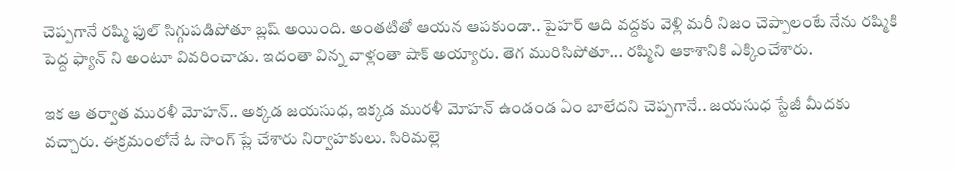చెప్పగానే రష్మి ఫుల్ సిగ్గుపడిపోతూ బ్లష్ అయింది. అంతటితో ఆయన ఆపకుండా.. పైహర్ ఆది వద్దకు వెళ్లి మరీ నిజం చెప్పాలంటే నేను రష్మికి పెద్ద ఫ్యాన్ ని అంటూ వివరించాడు. ఇదంతా విన్న వాళ్లంతా షాక్ అయ్యారు. తెగ మురిసిపోతూ... రష్మిని ఆకాశానికి ఎక్కించేశారు.

ఇక ఆ తర్వాత మురళీ మోహన్.. అక్కడ జయసుధ, ఇక్కడ మురళీ మోహన్ ఉండండ ఏం బాలేదని చెప్పగానే.. జయసుధ స్టేజీ మీదకు వచ్చారు. ఈక్రమంలోనే ఓ సాంగ్ ప్లే చేశారు నిర్వాహకులు. సిరిమల్లె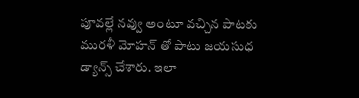పూవల్లే నవ్వు అంటూ వచ్చిన పాటకు మురళీ మోహన్ తో పాటు జయసుధ డ్యాన్స్ చేశారు. ఇలా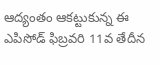ఆద్యంతం ఆకట్టుకున్న ఈ ఎపిసోడ్ ఫిబ్రవరి 11వ తేదీన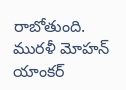రాబోతుంది. మురళీ మోహన్ యాంకర్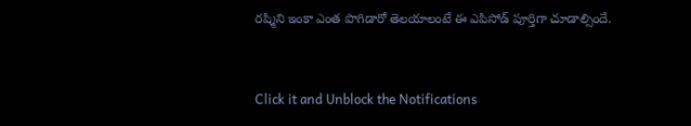రష్మిని ఇంకా ఎంత పొగిడారో తెలయాలంటే ఈ ఎపిసోడ్ పూర్తిగా చూడాల్సిందే.


Click it and Unblock the Notifications